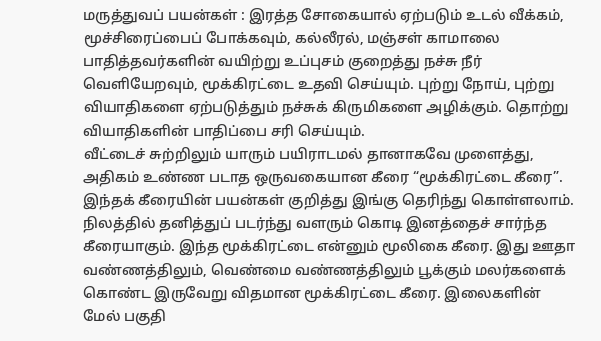மருத்துவப் பயன்கள் : இரத்த சோகையால் ஏற்படும் உடல் வீக்கம், மூச்சிரைப்பைப் போக்கவும், கல்லீரல், மஞ்சள் காமாலை பாதித்தவர்களின் வயிற்று உப்புசம் குறைத்து நச்சு நீர் வெளியேறவும், மூக்கிரட்டை உதவி செய்யும். புற்று நோய், புற்று வியாதிகளை ஏற்படுத்தும் நச்சுக் கிருமிகளை அழிக்கும். தொற்று வியாதிகளின் பாதிப்பை சரி செய்யும்.
வீட்டைச் சுற்றிலும் யாரும் பயிராடமல் தானாகவே முளைத்து, அதிகம் உண்ண படாத ஒருவகையான கீரை “மூக்கிரட்டை கீரை”. இந்தக் கீரையின் பயன்கள் குறித்து இங்கு தெரிந்து கொள்ளலாம். நிலத்தில் தனித்துப் படர்ந்து வளரும் கொடி இனத்தைச் சார்ந்த கீரையாகும். இந்த மூக்கிரட்டை என்னும் மூலிகை கீரை. இது ஊதா வண்ணத்திலும், வெண்மை வண்ணத்திலும் பூக்கும் மலர்களைக் கொண்ட இருவேறு விதமான மூக்கிரட்டை கீரை. இலைகளின் மேல் பகுதி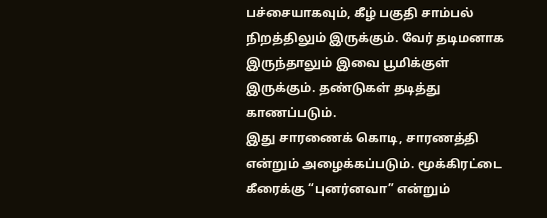பச்சையாகவும், கீழ் பகுதி சாம்பல் நிறத்திலும் இருக்கும். வேர் தடிமனாக இருந்தாலும் இவை பூமிக்குள் இருக்கும். தண்டுகள் தடித்து காணப்படும்.
இது சாரணைக் கொடி, சாரணத்தி என்றும் அழைக்கப்படும். மூக்கிரட்டை கீரைக்கு “புனர்னவா” என்றும்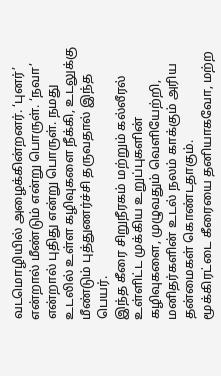வடமொழியில் அழைக்கின்றனர். ‘புனர்’ என்றால் மீண்டும் என்று பொருள். ‘நவா’ என்றால் புதிது என்று பொருள். நமது உடலில் உள்ள கழிவுகளை நீக்கி, உடலுக்கு மீண்டும் புத்துணர்ச்சி தருவதால் இந்த பெயர்.
இந்த கீரை சிறுநீரகம் மற்றும் கல்லீரல் உள்ளிட்ட முக்கிய உறுப்புகளின் கழிவுகளை, முழுவதும் வெளியேற்றி, மனிதர்களின் உடல் நலம் காக்கும் அரிய தன்மைகள் கொண்டதாகும்.
மூக்கிரட்டை கீரையை தனியாகவோ, மற்ற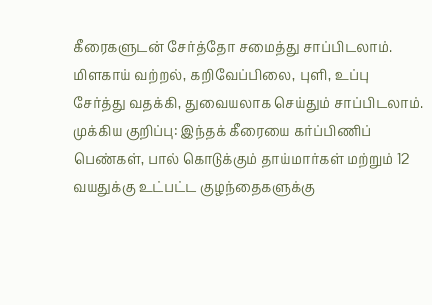கீரைகளுடன் சேர்த்தோ சமைத்து சாப்பிடலாம். மிளகாய் வற்றல், கறிவேப்பிலை, புளி, உப்பு சேர்த்து வதக்கி, துவையலாக செய்தும் சாப்பிடலாம்.
முக்கிய குறிப்பு: இந்தக் கீரையை கர்ப்பிணிப் பெண்கள், பால் கொடுக்கும் தாய்மார்கள் மற்றும் 12 வயதுக்கு உட்பட்ட குழந்தைகளுக்கு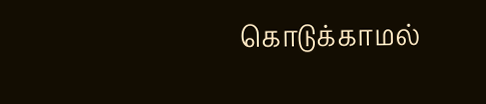கொடுக்காமல்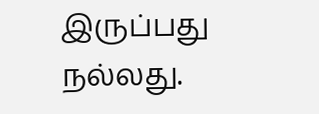இருப்பது நல்லது.